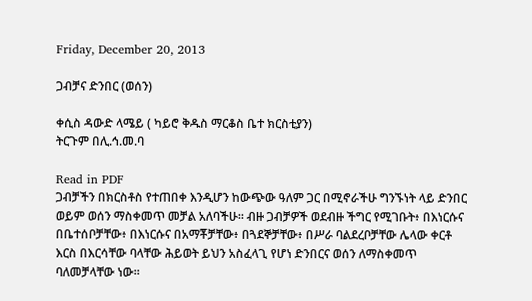Friday, December 20, 2013

ጋብቻና ድንበር (ወሰን)

ቀሲስ ዳውድ ላሜይ ( ካይሮ ቅዱስ ማርቆስ ቤተ ክርስቲያን)
ትርጉም በሊ.ኅ.መ.ባ

Read in PDF
ጋብቻችን በክርስቶስ የተጠበቀ እንዲሆን ከውጭው ዓለም ጋር በሚኖራችሁ ግንኙነት ላይ ድንበር ወይም ወሰን ማስቀመጥ መቻል አለባችሁ። ብዙ ጋብቻዎች ወደብዙ ችግር የሚገቡት፥ በእነርሱና በቤተሰቦቻቸው፥ በእነርሱና በአማቾቻቸው፥ በጓደኞቻቸው፥ በሥራ ባልደረቦቻቸው ሌላው ቀርቶ እርስ በእርሳቸው ባላቸው ሕይወት ይህን አስፈላጊ የሆነ ድንበርና ወሰን ለማስቀመጥ ባለመቻላቸው ነው።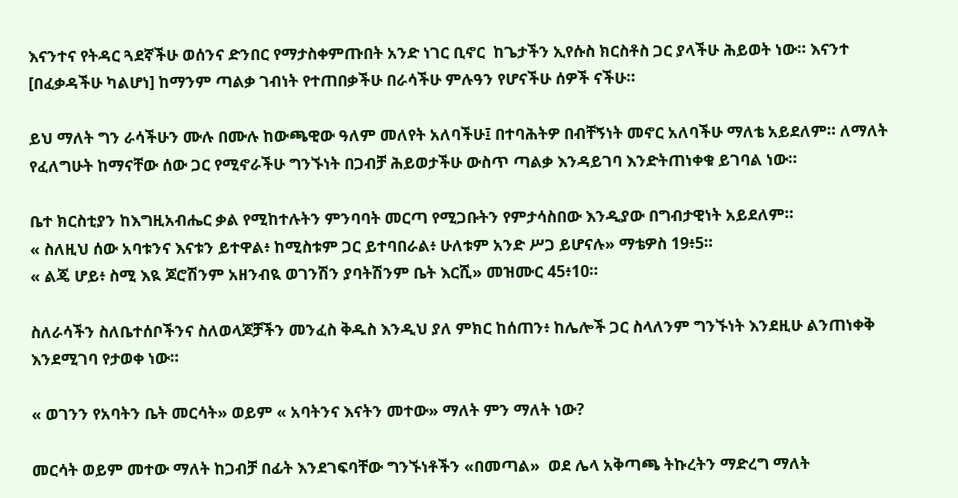እናንተና የትዳር ጓደኛችሁ ወሰንና ድንበር የማታስቀምጡበት አንድ ነገር ቢኖር  ከጌታችን ኢየሱስ ክርስቶስ ጋር ያላችሁ ሕይወት ነው። እናንተ [በፈቃዳችሁ ካልሆነ] ከማንም ጣልቃ ገብነት የተጠበቃችሁ በራሳችሁ ምሉዓን የሆናችሁ ሰዎች ናችሁ።

ይህ ማለት ግን ራሳችሁን ሙሉ በሙሉ ከውጫዊው ዓለም መለየት አለባችሁ፤ በተባሕትዎ በብቸኝነት መኖር አለባችሁ ማለቴ አይደለም። ለማለት የፈለግሁት ከማናቸው ሰው ጋር የሚኖራችሁ ግንኙነት በጋብቻ ሕይወታችሁ ውስጥ ጣልቃ እንዳይገባ እንድትጠነቀቁ ይገባል ነው።

ቤተ ክርስቲያን ከእግዚአብሔር ቃል የሚከተሉትን ምንባባት መርጣ የሚጋቡትን የምታሳስበው እንዲያው በግብታዊነት አይደለም።
« ስለዚህ ሰው አባቱንና እናቱን ይተዋል፥ ከሚስቱም ጋር ይተባበራል፥ ሁለቱም አንድ ሥጋ ይሆናሉ» ማቴዎስ 19፥5።
« ልጄ ሆይ፥ ስሚ እዪ ጆሮሽንም አዘንብዪ ወገንሽን ያባትሽንም ቤት እርሺ» መዝሙር 45፥10።

ስለራሳችን ስለቤተሰቦችንና ስለወላጆቻችን መንፈስ ቅዱስ እንዲህ ያለ ምክር ከሰጠን፥ ከሌሎች ጋር ስላለንም ግንኙነት እንደዚሁ ልንጠነቀቅ እንደሚገባ የታወቀ ነው።

« ወገንን የአባትን ቤት መርሳት» ወይም « አባትንና እናትን መተው» ማለት ምን ማለት ነው?

መርሳት ወይም መተው ማለት ከጋብቻ በፊት እንደገፍባቸው ግንኙነቶችን «በመጣል»  ወደ ሌላ አቅጣጫ ትኩረትን ማድረግ ማለት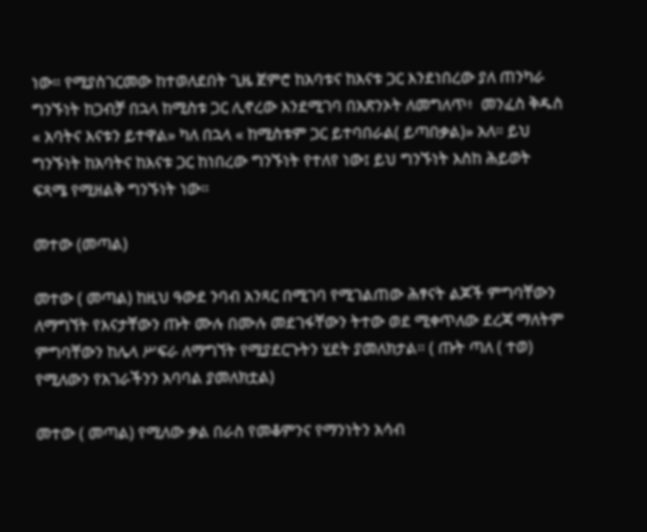ነው። የሚያስገርመው ከተወለደበት ጊዜ ጀምሮ ከአባቱና ከእናቱ ጋር እንደነበረው ያለ ጠንካራ ግንኙነት ከጋብቻ በኋላ ከሚስቱ ጋር ሊኖረው እንደሚገባ በአጽንኦት ለመግለጥ፥  መንፈስ ቅዱስ « አባትና እናቱን ይተዋል» ካለ በኋላ « ከሚስቱም ጋር ይተባበራል( ይጣበቃል)» አለ። ይህ ግንኙነት ከአባትና ከእናቱ ጋር ከነበረው ግንኙነት የተለየ ነው፤ ይህ ግንኙነት እስከ ሕይወት ፍጻሜ የሚዘልቅ ግንኙነት ነው።

መተው (መጣል)

መተው ( መጣል) ከዚህ ዓውደ ንባብ አንጻር በሚገባ የሚገልጠው ሕፃናት ልጆች ምግባቸውን ለማግኘት የእናታቸውን ጡት ሙሉ በሙሉ መደገፋቸውን ትተው ወደ ሚቀጥለው ደረጃ ማለትም ምግባቸውን ከሌላ ሥፍራ ለማግኘት የሚያደርጉትን ሂደት ያመለክታል። ( ጡት ጣለ ( ተወ) የሚለውን የአገራችንን አባባል ያመለክቷል)

መተው ( መጣል) የሚለው ቃል በራስ የመቆምንና የማንነትን አሳብ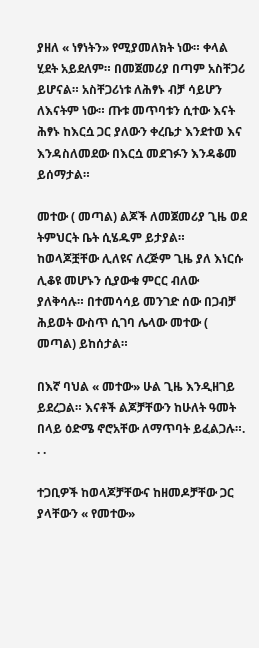ያዘለ « ነፃነትን» የሚያመለክት ነው። ቀላል ሂደት አይደለም። በመጀመሪያ በጣም አስቸጋሪ ይሆናል። አስቸጋሪነቱ ለሕፃኑ ብቻ ሳይሆን ለእናትም ነው። ጡቱ መጥባቱን ሲተው እናት ሕፃኑ ከእርሷ ጋር ያለውን ቀረቤታ እንደተወ እና እንዳስለመደው በእርሷ መደገፉን እንዳቆመ ይሰማታል።

መተው ( መጣል) ልጆች ለመጀመሪያ ጊዜ ወደ ትምህርት ቤት ሲሄዱም ይታያል። ከወላጆቿቸው ሊለዩና ለረጅም ጊዜ ያለ እነርሱ ሊቆዩ መሆኑን ሲያውቁ ምርር ብለው ያለቅሳሉ። በተመሳሳይ መንገድ ሰው በጋብቻ ሕይወት ውስጥ ሲገባ ሌላው መተው ( መጣል) ይከሰታል።

በእኛ ባህል « መተው» ሁል ጊዜ እንዲዘገይ ይደረጋል። እናቶች ልጆቻቸውን ከሁለት ዓመት በላይ ዕድሜ ኖሮአቸው ለማጥባት ይፈልጋሉ።. . .

ተጋቢዎች ከወላጆቻቸውና ከዘመዶቻቸው ጋር ያላቸውን « የመተው»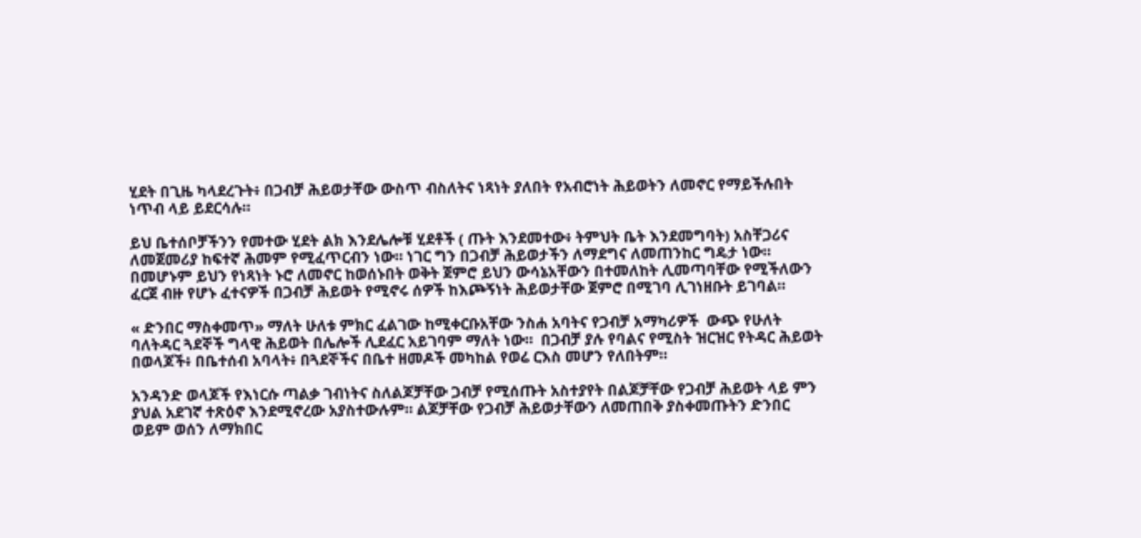ሂደት በጊዜ ካላደረጉት፥ በጋብቻ ሕይወታቸው ውስጥ ብስለትና ነጻነት ያለበት የአብሮነት ሕይወትን ለመኖር የማይችሉበት ነጥብ ላይ ይደርሳሉ።

ይህ ቤተሰቦቻችንን የመተው ሂደት ልክ እንደሌሎቹ ሂደቶች ( ጡት እንደመተው፥ ትምህት ቤት እንደመግባት) አስቸጋሪና ለመጀመሪያ ከፍተኛ ሕመም የሚፈጥርብን ነው። ነገር ግን በጋብቻ ሕይወታችን ለማደግና ለመጠንከር ግዴታ ነው። በመሆኑም ይህን የነጻነት ኑሮ ለመኖር ከወሰኑበት ወቅት ጀምሮ ይህን ውሳኔአቸውን በተመለከት ሊመጣባቸው የሚችለውን ፈርጀ ብዙ የሆኑ ፈተናዎች በጋብቻ ሕይወት የሚኖሩ ሰዎች ከእጮኝነት ሕይወታቸው ጀምሮ በሚገባ ሊገነዘቡት ይገባል።

« ድንበር ማስቀመጥ» ማለት ሁለቱ ምክር ፈልገው ከሚቀርቡአቸው ንስሐ አባትና የጋብቻ አማካሪዎች  ውጭ የሁለት ባለትዳር ጓደኞች ግላዊ ሕይወት በሌሎች ሊደፈር አይገባም ማለት ነው።  በጋብቻ ያሉ የባልና የሚስት ዝርዝር የትዳር ሕይወት በወላጆች፥ በቤተሰብ አባላት፥ በጓደኞችና በቤተ ዘመዶች መካከል የወሬ ርእስ መሆን የለበትም።

አንዳንድ ወላጆች የእነርሱ ጣልቃ ገብነትና ስለልጆቻቸው ጋብቻ የሚሰጡት አስተያየት በልጆቻቸው የጋብቻ ሕይወት ላይ ምን ያህል አደገኛ ተጽዕኖ እንደሚኖረው አያስተውሉም። ልጆቻቸው የጋብቻ ሕይወታቸውን ለመጠበቅ ያስቀመጡትን ድንበር ወይም ወሰን ለማክበር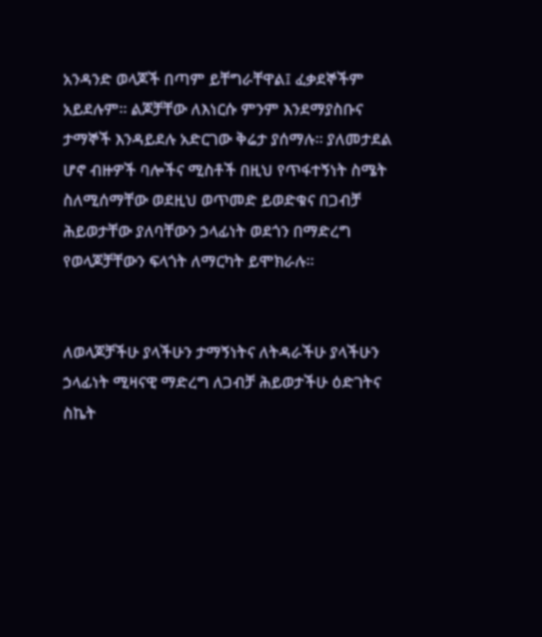አንዳንድ ወላጆች በጣም ይቸግራቸዋል፤ ፈቃደኞችም አይደሉም። ልጆቻቸው ለእነርሱ ምንም እንደማያስቡና ታማኞች እንዳይደሉ አድርገው ቅሬታ ያሰማሉ። ያለመታደል ሆኖ ብዙዎች ባሎችና ሚስቶች በዚህ የጥፋተኝነት ስሜት ስለሚሰማቸው ወደዚህ ወጥመድ ይወድቁና በጋብቻ ሕይወታቸው ያለባቸውን ኃላፊነት ወደጎን በማድረግ የወላጆቻቸውን ፍላጎት ለማርካት ይሞክራሉ።


ለወላጆቻችሁ ያላችሁን ታማኝነትና ለትዳራችሁ ያላችሁን ኃላፊነት ሚዛናዊ ማድረግ ለጋብቻ ሕይወታችሁ ዕድገትና ስኬት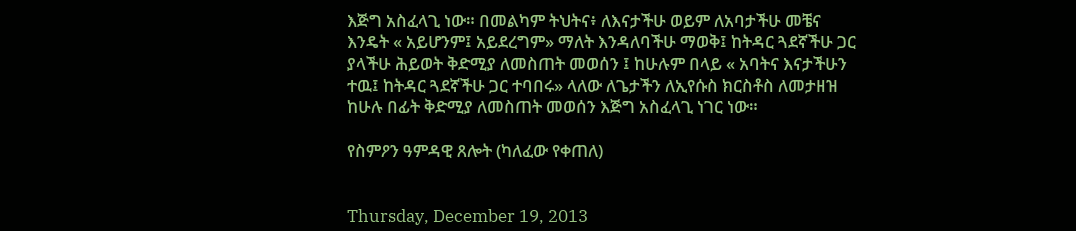እጅግ አስፈላጊ ነው። በመልካም ትህትና፥ ለእናታችሁ ወይም ለአባታችሁ መቼና እንዴት « አይሆንም፤ አይደረግም» ማለት እንዳለባችሁ ማወቅ፤ ከትዳር ጓደኛችሁ ጋር ያላችሁ ሕይወት ቅድሚያ ለመስጠት መወሰን ፤ ከሁሉም በላይ « አባትና እናታችሁን ተዉ፤ ከትዳር ጓደኛችሁ ጋር ተባበሩ» ላለው ለጌታችን ለኢየሱስ ክርስቶስ ለመታዘዝ ከሁሉ በፊት ቅድሚያ ለመስጠት መወሰን እጅግ አስፈላጊ ነገር ነው።

የስምዖን ዓምዳዊ ጸሎት (ካለፈው የቀጠለ)


Thursday, December 19, 2013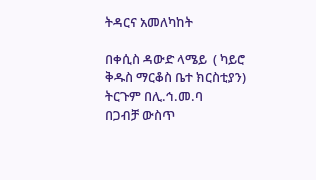ትዳርና አመለካከት

በቀሲስ ዳውድ ላሜይ  ( ካይሮ ቅዱስ ማርቆስ ቤተ ክርስቲያን)
ትርጉም በሊ.ኅ.መ.ባ
በጋብቻ ውስጥ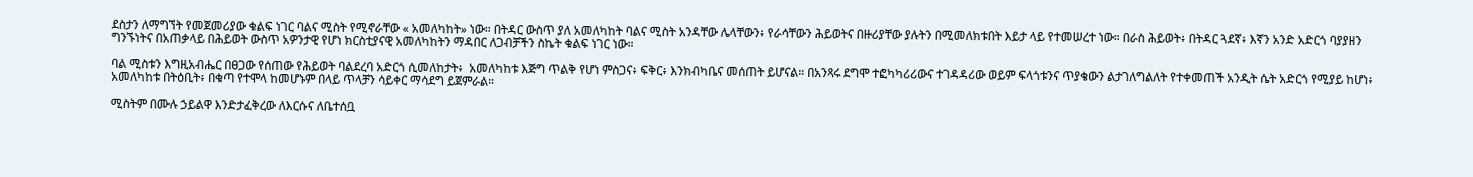ደስታን ለማግኘት የመጀመሪያው ቁልፍ ነገር ባልና ሚስት የሚኖራቸው « አመለካከት» ነው። በትዳር ውስጥ ያለ አመለካከት ባልና ሚስት አንዳቸው ሌላቸውን፥ የራሳቸውን ሕይወትና በዙሪያቸው ያሉትን በሚመለክቱበት እይታ ላይ የተመሠረተ ነው። በራስ ሕይወት፥ በትዳር ጓደኛ፥ እኛን አንድ አድርጎ ባያያዘን ግንኙነትና በአጠቃላይ በሕይወት ውስጥ አዎንታዊ የሆነ ክርስቲያናዊ አመለካከትን ማዳበር ለጋብቻችን ስኬት ቁልፍ ነገር ነው።

ባል ሚስቱን እግዚአብሔር በፀጋው የሰጠው የሕይወት ባልደረባ አድርጎ ሲመለከታት፥  አመለካከቱ እጅግ ጥልቅ የሆነ ምስጋና፥ ፍቅር፥ እንክብካቤና መሰጠት ይሆናል። በአንጻሩ ደግሞ ተፎካካሪሪውና ተገዳዳሪው ወይም ፍላጎቱንና ጥያቄውን ልታገለግልለት የተቀመጠች አንዲት ሴት አድርጎ የሚያይ ከሆነ፥ አመለካከቱ በትዕቢት፥ በቁጣ የተሞላ ከመሆኑም በላይ ጥላቻን ሳይቀር ማሳደግ ይጀምራል።

ሚስትም በሙሉ ኃይልዋ እንድታፈቅረው ለእርሱና ለቤተሰቧ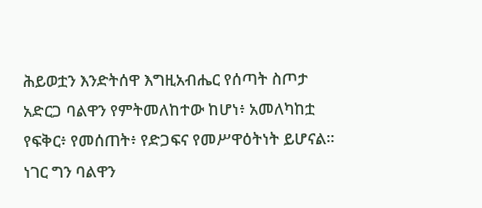ሕይወቷን እንድትሰዋ እግዚአብሔር የሰጣት ስጦታ አድርጋ ባልዋን የምትመለከተው ከሆነ፥ አመለካከቷ የፍቅር፥ የመሰጠት፥ የድጋፍና የመሥዋዕትነት ይሆናል። ነገር ግን ባልዋን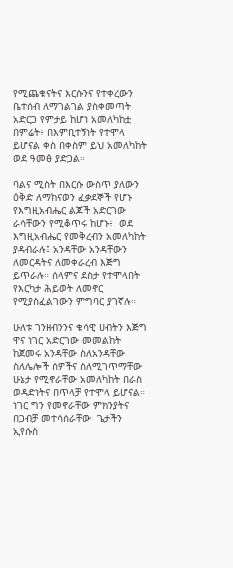የሚጨቁናትና እርሱንና የተቀረውን ቤተሰብ ለማገልገል ያስቀመጣት አድርጋ የምታይ ከሆነ አመለካከቷ በምሬት፥ በእምቢተኝነት የተሞላ ይሆናል ቀስ በቀስም ይህ አመለካከት ወደ ዓመፅ ያድጋል።

ባልና ሚስት በእርሱ ውስጥ ያለውን ዕቅድ ለማከናወን ፈቃደኞች የሆኑ የእግዚአብሔር ልጆች አድርገው ራሳቸውን የሚቆጥሩ ከሆኑ፥  ወደ እግዚአብሔር የመቅረብን አመለካከት ያዳብራሉ፤ አንዳቸው አንዳቸውን ለመርዳትና ለመቀራረብ እጅግ ይጥራሉ። ሰላምና ደስታ የተሞላበት የእርካታ ሕይወት ለመኖር የሚያስፈልገውን ምግባር ያገኛሉ።

ሁለቱ ገንዘብንንና ቁሳዊ ሀብትን እጅግ ዋና ነገር አድርገው መመልከት ከጀመሩ አንዳቸው ስለአንዳቸው ስለሌሎች ሰዎችና ስለሚገጥማቸው ሁኔታ የሚኖራቸው አመለካከት በራስ ወዳድነትና በጥላቻ የተሞላ ይሆናል። ነገር ግን የመኖራቸው ምክንያትና በጋብቻ መተሳሰራቸው  ጌታችን ኢየሱስ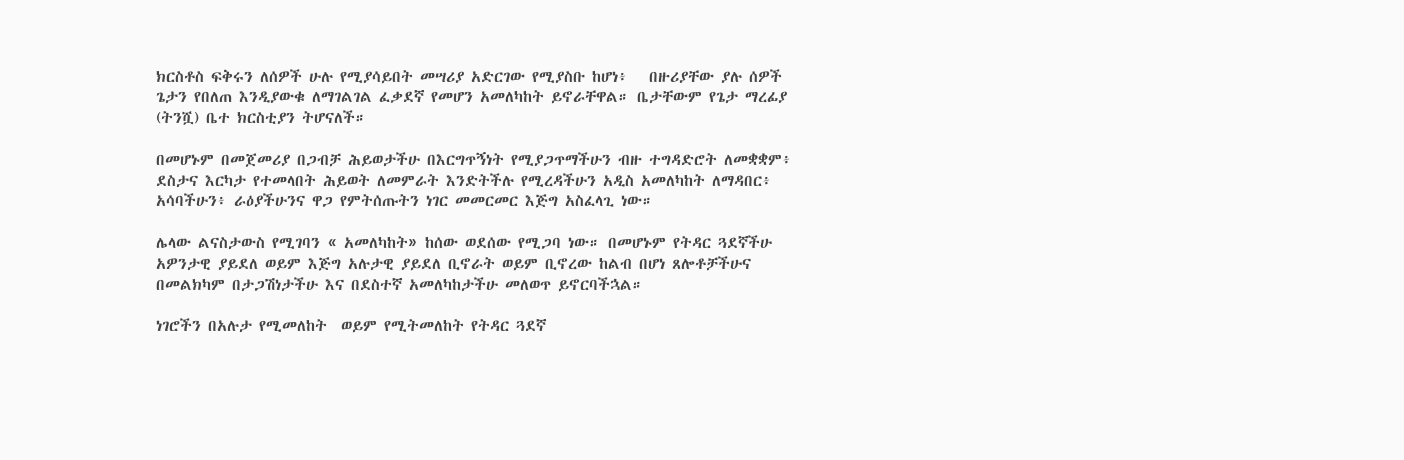ክርስቶስ ፍቅሩን ለሰዎች ሁሉ የሚያሳይበት መሣሪያ አድርገው የሚያስቡ ከሆነ፥   በዙሪያቸው ያሉ ሰዎች ጌታን የበለጠ እንዲያውቁ ለማገልገል ፈቃደኛ የመሆን አመለካከት ይኖራቸዋል። ቤታቸውም የጌታ ማረፊያ (ትንሿ) ቤተ ክርስቲያን ትሆናለች።

በመሆኑም በመጀመሪያ በጋብቻ ሕይወታችሁ በእርግጥኝነት የሚያጋጥማችሁን ብዙ ተግዳድሮት ለመቋቋም፥ ደስታና እርካታ የተመላበት ሕይወት ለመምራት እንድትችሉ የሚረዳችሁን አዲስ አመለካከት ለማዳበር፥ አሳባችሁን፥ ራዕያችሁንና ዋጋ የምትሰጡትን ነገር መመርመር እጅግ አስፈላጊ ነው።

ሌላው ልናስታውስ የሚገባን « አመለካከት» ከሰው ወደሰው የሚጋባ ነው። በመሆኑም የትዳር ጓደኛችሁ አዎንታዊ ያይደለ ወይም እጅግ አሉታዊ ያይደለ ቢኖራት ወይም ቢኖረው ከልብ በሆነ ጸሎቶቻችሁና በመልክካም በታጋሽነታችሁ እና በደስተኛ አመለካከታችሁ መለወጥ ይኖርባችኋል።

ነገሮችን በአሉታ የሚመለከት  ወይም የሚትመለከት የትዳር ጓደኛ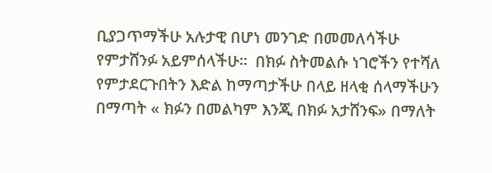ቢያጋጥማችሁ አሉታዊ በሆነ መንገድ በመመለሳችሁ የምታሸንፉ አይምሰላችሁ።  በክፉ ስትመልሱ ነገሮችን የተሻለ የምታደርጉበትን እድል ከማጣታችሁ በላይ ዘላቂ ሰላማችሁን በማጣት « ክፉን በመልካም እንጂ በክፉ አታሸንፍ» በማለት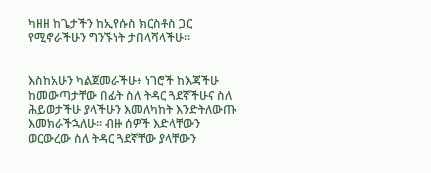ካዘዘ ከጌታችን ከኢየሱስ ክርስቶስ ጋር የሚኖራችሁን ግንኙነት ታበላሻላችሁ።


እስከአሁን ካልጀመራችሁ፥ ነገሮች ከእጃችሁ ከመውጣታቸው በፊት ስለ ትዳር ጓደኛችሁና ስለ ሕይወታችሁ ያላችሁን እመለካከት እንድትለውጡ እመክራችኋለሁ። ብዙ ሰዎች እድላቸውን ወርውረው ስለ ትዳር ጓደኛቸው ያላቸውን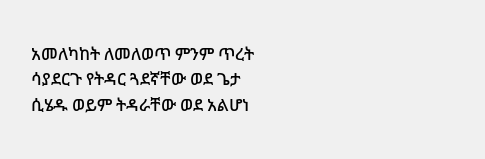አመለካከት ለመለወጥ ምንም ጥረት ሳያደርጉ የትዳር ጓደኛቸው ወደ ጌታ ሲሄዱ ወይም ትዳራቸው ወደ አልሆነ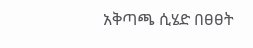አቅጣጫ ሲሄድ በፀፀት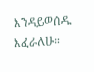እንዳይወሰዱ እፈራለሁ።